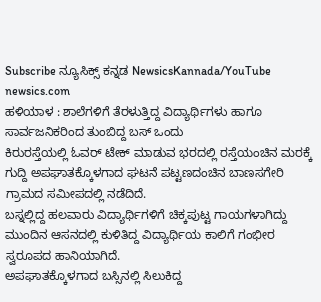Subscribe ನ್ಯೂಸಿಕ್ಸ್ ಕನ್ನಡ NewsicsKannada/YouTube
newsics.com
ಹಳಿಯಾಳ : ಶಾಲೆಗಳಿಗೆ ತೆರಳುತ್ತಿದ್ದ ವಿದ್ಯಾರ್ಥಿಗಳು ಹಾಗೂ ಸಾರ್ವಜನಿಕರಿಂದ ತುಂಬಿದ್ದ ಬಸ್ ಒಂದು
ಕಿರುರಸ್ತೆಯಲ್ಲಿ ಓವರ್ ಟೇಕ್ ಮಾಡುವ ಭರದಲ್ಲಿ ರಸ್ತೆಯಂಚಿನ ಮರಕ್ಕೆ ಗುದ್ದಿ ಅಪಘಾತಕ್ಕೊಳಗಾದ ಘಟನೆ ಪಟ್ಟಣದಂಚಿನ ಬಾಣಸಗೇರಿ ಗ್ರಾಮದ ಸಮೀಪದಲ್ಲಿ ನಡೆದಿದೆ.
ಬಸ್ನಲ್ಲಿದ್ದ ಹಲವಾರು ವಿದ್ಯಾರ್ಥಿಗಳಿಗೆ ಚಿಕ್ಕಪುಟ್ಟ ಗಾಯಗಳಾಗಿದ್ದು ಮುಂದಿನ ಆಸನದಲ್ಲಿ ಕುಳಿತಿದ್ದ ವಿದ್ಯಾರ್ಥಿಯ ಕಾಲಿಗೆ ಗಂಭೀರ ಸ್ವರೂಪದ ಹಾನಿಯಾಗಿದೆ.
ಅಪಘಾತಕ್ಕೊಳಗಾದ ಬಸ್ಸಿನಲ್ಲಿ ಸಿಲುಕಿದ್ದ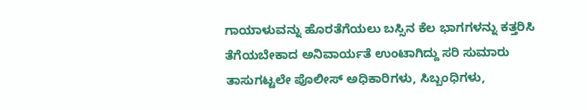ಗಾಯಾಳುವನ್ನು ಹೊರತೆಗೆಯಲು ಬಸ್ಸಿನ ಕೆಲ ಭಾಗಗಳನ್ನು ಕತ್ತರಿಸಿ ತೆಗೆಯಬೇಕಾದ ಅನಿವಾರ್ಯತೆ ಉಂಟಾಗಿದ್ದು ಸರಿ ಸುಮಾರು ತಾಸುಗಟ್ಟಲೇ ಪೊಲೀಸ್ ಅಧಿಕಾರಿಗಳು, ಸಿಬ್ಬಂಧಿಗಳು,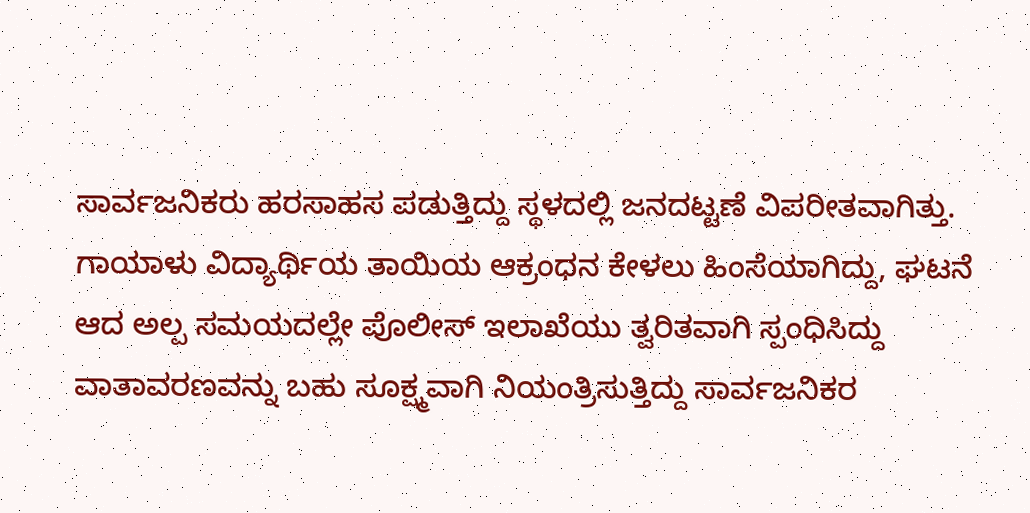ಸಾರ್ವಜನಿಕರು ಹರಸಾಹಸ ಪಡುತ್ತಿದ್ದು ಸ್ಥಳದಲ್ಲಿ ಜನದಟ್ಟಣೆ ವಿಪರೀತವಾಗಿತ್ತು.
ಗಾಯಾಳು ವಿದ್ಯಾರ್ಥಿಯ ತಾಯಿಯ ಆಕ್ರಂಧನ ಕೇಳಲು ಹಿಂಸೆಯಾಗಿದ್ದು, ಘಟನೆ ಆದ ಅಲ್ಪ ಸಮಯದಲ್ಲೇ ಪೊಲೀಸ್ ಇಲಾಖೆಯು ತ್ವರಿತವಾಗಿ ಸ್ಪಂಧಿಸಿದ್ದು ವಾತಾವರಣವನ್ನು ಬಹು ಸೂಕ್ಷ್ಮವಾಗಿ ನಿಯಂತ್ರಿಸುತ್ತಿದ್ದು ಸಾರ್ವಜನಿಕರ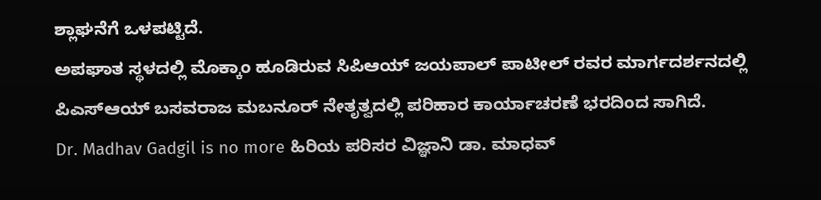ಶ್ಲಾಘನೆಗೆ ಒಳಪಟ್ಟಿದೆ.
ಅಪಘಾತ ಸ್ಥಳದಲ್ಲಿ ಮೊಕ್ಕಾಂ ಹೂಡಿರುವ ಸಿಪಿಆಯ್ ಜಯಪಾಲ್ ಪಾಟೀಲ್ ರವರ ಮಾರ್ಗದರ್ಶನದಲ್ಲಿ ಪಿಎಸ್ಆಯ್ ಬಸವರಾಜ ಮಬನೂರ್ ನೇತೃತ್ವದಲ್ಲಿ ಪರಿಹಾರ ಕಾರ್ಯಾಚರಣೆ ಭರದಿಂದ ಸಾಗಿದೆ.
Dr. Madhav Gadgil is no more ಹಿರಿಯ ಪರಿಸರ ವಿಜ್ಞಾನಿ ಡಾ. ಮಾಧವ್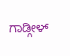ಗಾಡ್ಗೀಳ್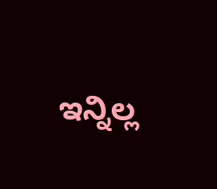ಇನ್ನಿಲ್ಲ